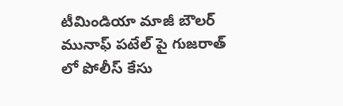టీమిండియా మాజీ బౌలర్ మునాఫ్ పటేల్ పై గుజరాత్  లో పోలీస్ కేసు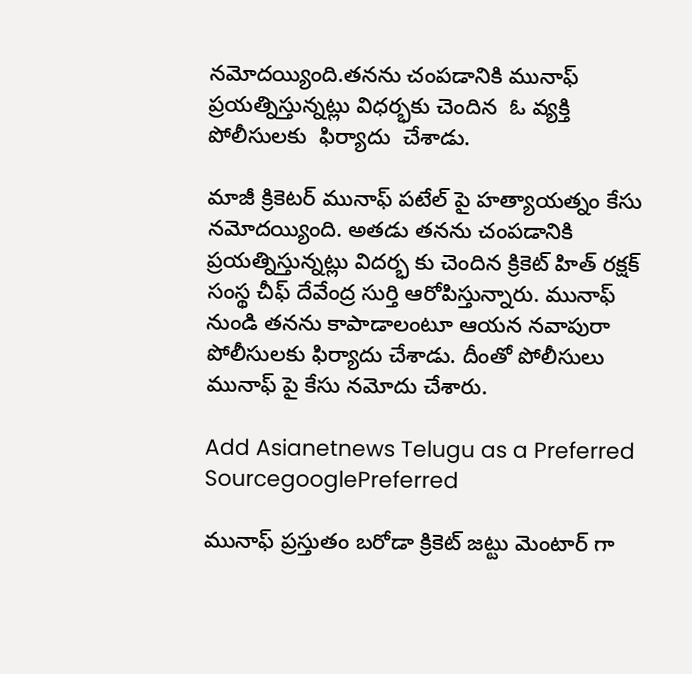నమోదయ్యింది.తనను చంపడానికి మునాఫ్  ప్రయత్నిస్తున్నట్లు విధర్భకు చెందిన  ఓ వ్యక్తి పోలీసులకు  ఫిర్యాదు  చేశాడు.

మాజీ క్రికెటర్ మునాఫ్ పటేల్ పై హత్యాయత్నం కేసు నమోదయ్యింది. అతడు తనను చంపడానికి ప్రయత్నిస్తున్నట్లు విదర్భ కు చెందిన క్రికెట్ హిత్ రక్షక్ సంస్థ చీఫ్ దేవేంద్ర సుర్తి ఆరోపిస్తున్నారు. మునాఫ్ నుండి తనను కాపాడాలంటూ ఆయన నవాపురా పోలీసులకు ఫిర్యాదు చేశాడు. దీంతో పోలీసులు మునాఫ్ పై కేసు నమోదు చేశారు.

Add Asianetnews Telugu as a Preferred SourcegooglePreferred

మునాఫ్ ప్రస్తుతం బరోడా క్రికెట్ జట్టు మెంటార్ గా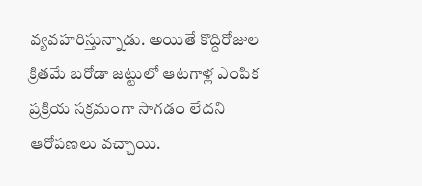వ్యవహరిస్తున్నాడు. అయితే కొద్దిరోజుల క్రితమే బరోడా జట్టులో ఆటగాళ్ల ఎంపిక ప్రక్రియ సక్రమంగా సాగడం లేదని ఆరోపణలు వచ్చాయి.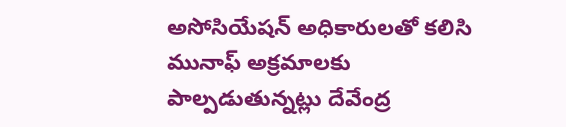అసోసియేషన్ అధికారులతో కలిసి మునాఫ్ అక్రమాలకు పాల్పడుతున్నట్లు దేవేంద్ర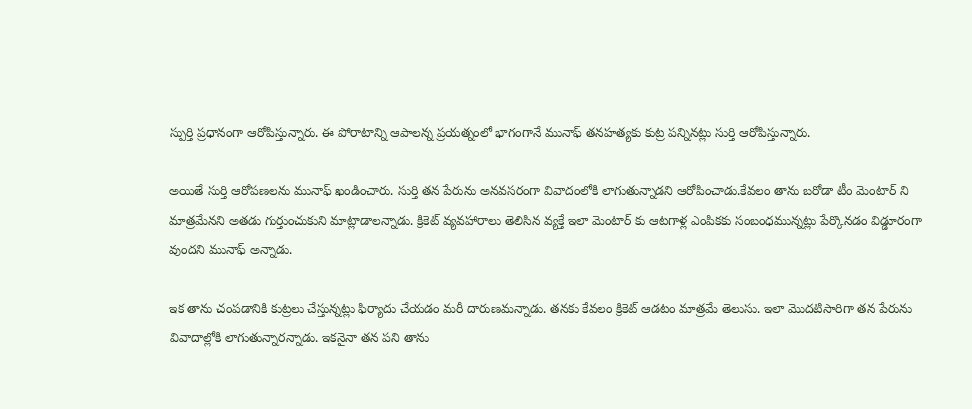స్పుర్తి ప్రధానంగా ఆరోపిస్తున్నారు. ఈ పోరాటాన్ని ఆపాలన్న ప్రయత్నంలో భాగంగానే మునాఫ్ తనహత్యకు కుట్ర పన్నినట్లు సుర్తి ఆరోపిస్తున్నారు.

అయితే సుర్తి ఆరోపణలను మునాఫ్ ఖండించారు. సుర్తి తన పేరును అనవసరంగా వివాదంలోకి లాగుతున్నాడని ఆరోపించాడు.కేవలం తాను బరోడా టీం మెంటార్ ని మాత్రమేనని అతడు గుర్తుంచుకుని మాట్లాడాలన్నాడు. క్రికెట్ వ్యవహారాలు తెలిసిన వ్యక్తే ఇలా మెంటార్ కు ఆటగాళ్ల ఎంపికకు సంబంధమున్నట్లు పేర్కొనడం విడ్డూరంగా వుందని మునాఫ్ అన్నాడు.

ఇక తాను చంపడానికి కుట్రలు చేస్తున్నట్లు ఫిర్యాదు చేయడం మరీ దారుణమన్నాడు. తనకు కేవలం క్రికెట్ ఆడటం మాత్రమే తెలుసు. ఇలా మొదటిసారిగా తన పేరును వివాదాల్లోకి లాగుతున్నారన్నాడు. ఇకనైనా తన పని తాను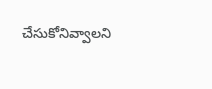చేసుకోనివ్వాలని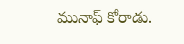మునాఫ్ కోరాడు.